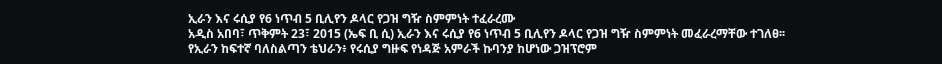ኢራን እና ሩሲያ የ6 ነጥብ 5 ቢሊየን ዶላር የጋዝ ግዥ ስምምነት ተፈራረሙ
አዲስ አበባ፣ ጥቅምት 23፣ 2015 (ኤፍ ቢ ሲ) ኢራን እና ሩሲያ የ6 ነጥብ 5 ቢሊየን ዶላር የጋዝ ግዥ ስምምነት መፈራረማቸው ተገለፀ፡፡
የኢራን ከፍተኛ ባለስልጣን ቴህራን፥ የሩሲያ ግዙፍ የነዳጅ አምራች ኩባንያ ከሆነው ጋዝፕሮም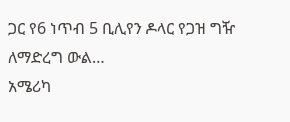ጋር የ6 ነጥብ 5 ቢሊየን ዶላር የጋዝ ግዥ ለማድረግ ውል…
አሜሪካ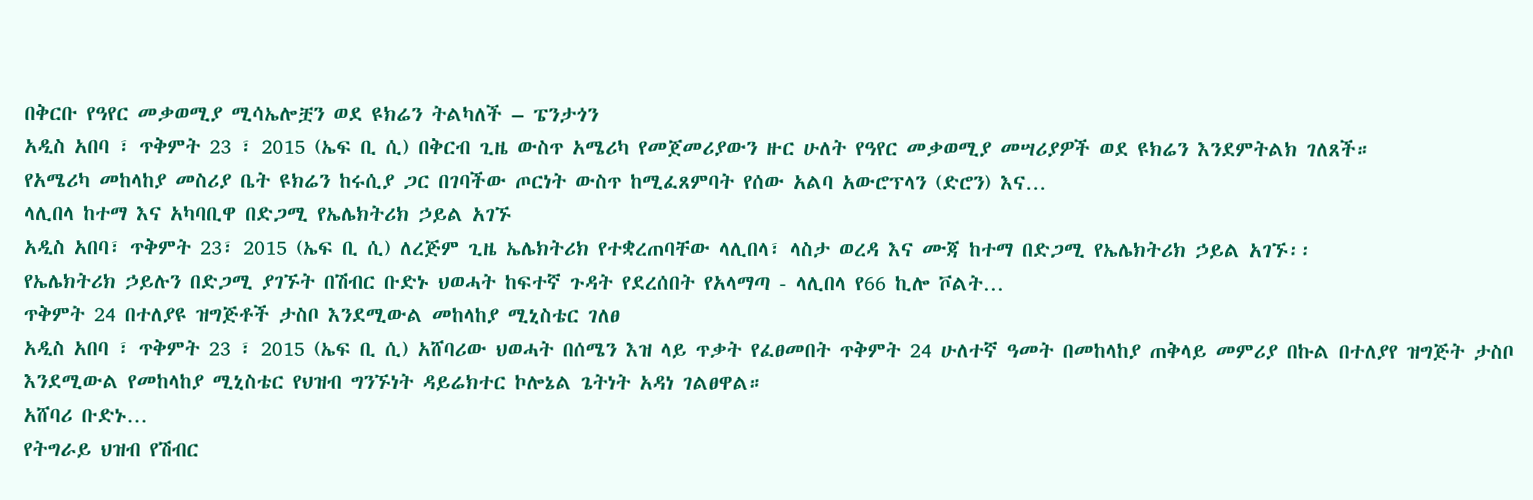በቅርቡ የዓየር መቃወሚያ ሚሳኤሎቿን ወደ ዩክሬን ትልካለች – ፔንታጎን
አዲስ አበባ ፣ ጥቅምት 23 ፣ 2015 (ኤፍ ቢ ሲ) በቅርብ ጊዜ ውስጥ አሜሪካ የመጀመሪያውን ዙር ሁለት የዓየር መቃወሚያ መሣሪያዎች ወደ ዩክሬን እንደምትልክ ገለጸች።
የአሜሪካ መከላከያ መስሪያ ቤት ዩክሬን ከሩሲያ ጋር በገባችው ጦርነት ውስጥ ከሚፈጸምባት የሰው አልባ አውሮፕላን (ድሮን) እና…
ላሊበላ ከተማ እና አካባቢዋ በድጋሚ የኤሌክትሪክ ኃይል አገኙ
አዲስ አበባ፣ ጥቅምት 23፣ 2015 (ኤፍ ቢ ሲ) ለረጅም ጊዜ ኤሌክትሪክ የተቋረጠባቸው ላሊበላ፣ ላስታ ወረዳ እና ሙጃ ከተማ በድጋሚ የኤሌክትሪክ ኃይል አገኙ፡፡
የኤሌክትሪክ ኃይሉን በድጋሚ ያገኙት በሽብር ቡድኑ ህወሓት ከፍተኛ ጉዳት የደረሰበት የአላማጣ - ላሊበላ የ66 ኪሎ ቮልት…
ጥቅምት 24 በተለያዩ ዝግጅቶች ታስቦ እንደሚውል መከላከያ ሚኒስቴር ገለፀ
አዲስ አበባ ፣ ጥቅምት 23 ፣ 2015 (ኤፍ ቢ ሲ) አሸባሪው ህወሓት በሰሜን እዝ ላይ ጥቃት የፈፀመበት ጥቅምት 24 ሁለተኛ ዓመት በመከላከያ ጠቅላይ መምሪያ በኩል በተለያየ ዝግጅት ታስቦ እንደሚውል የመከላከያ ሚኒስቴር የህዝብ ግንኙነት ዳይሬክተር ኮሎኔል ጌትነት አዳነ ገልፀዋል።
አሸባሪ ቡድኑ…
የትግራይ ህዝብ የሽብር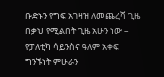ቡድኑን የግፍ አገዛዝ ለመጨረሻ ጊዜ በቃህ የሚልበት ጊዜ አሁን ነው – የፓለቲካ ሳይንስና ዓለም አቀፍ ግንኙነት ምሁራን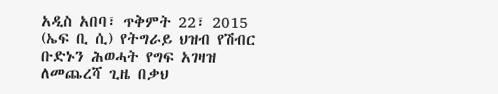አዲስ አበባ፣ ጥቅምት 22፣ 2015 (ኤፍ ቢ ሲ) የትግራይ ህዝብ የሽብር ቡድኑን ሕወሓት የግፍ አገዛዝ ለመጨረሻ ጊዜ በቃህ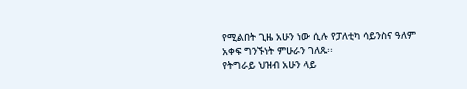የሚልበት ጊዜ አሁን ነው ሲሉ የፓለቲካ ሳይንስና ዓለም አቀፍ ግንኙነት ምሁራን ገለጹ፡፡
የትግራይ ህዝብ አሁን ላይ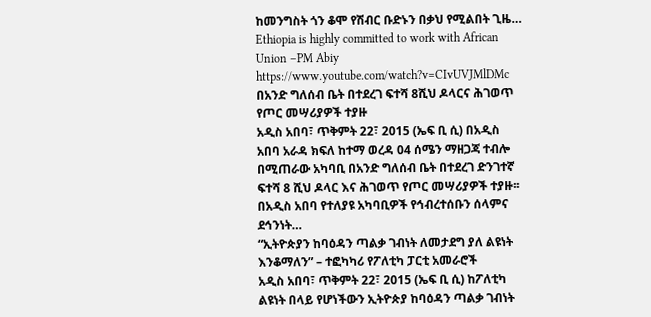ከመንግስት ጎን ቆሞ የሽብር ቡድኑን በቃህ የሚልበት ጊዜ…
Ethiopia is highly committed to work with African Union –PM Abiy
https://www.youtube.com/watch?v=CIvUVJMlDMc
በአንድ ግለሰብ ቤት በተደረገ ፍተሻ 8ሺህ ዶላርና ሕገወጥ የጦር መሣሪያዎች ተያዙ
አዲስ አበባ፣ ጥቅምት 22፣ 2015 (ኤፍ ቢ ሲ) በአዲስ አበባ አራዳ ክፍለ ከተማ ወረዳ 04 ሰሜን ማዘጋጃ ተብሎ በሚጠራው አካባቢ በአንድ ግለሰብ ቤት በተደረገ ድንገተኛ ፍተሻ 8 ሺህ ዶላር እና ሕገወጥ የጦር መሣሪያዎች ተያዙ፡፡
በአዲስ አበባ የተለያዩ አካባቢዎች የኅብረተሰቡን ሰላምና ደኅንነት…
“ኢትዮጵያን ከባዕዳን ጣልቃ ገብነት ለመታደግ ያለ ልዩነት እንቆማለን” – ተፎካካሪ የፖለቲካ ፓርቲ አመራሮች
አዲስ አበባ፣ ጥቅምት 22፣ 2015 (ኤፍ ቢ ሲ) ከፖለቲካ ልዩነት በላይ የሆነችውን ኢትዮጵያ ከባዕዳን ጣልቃ ገብነት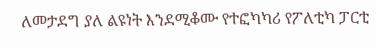ለመታደግ ያለ ልዩነት እንደሚቆሙ የተፎካካሪ የፖለቲካ ፓርቲ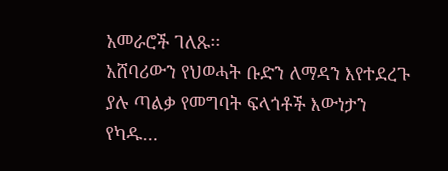አመራሮች ገለጹ፡፡
አሸባሪውን የህወሓት ቡድን ለማዳን እየተደረጉ ያሉ ጣልቃ የመግባት ፍላጎቶች እውነታን የካዱ…